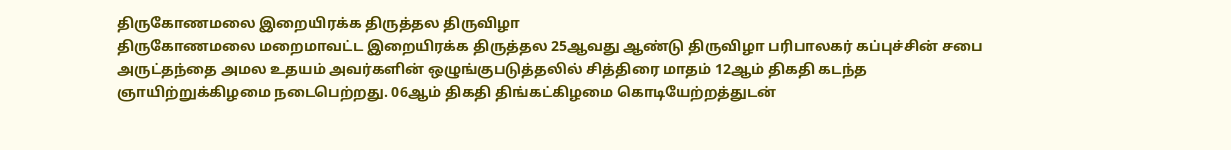திருகோணமலை இறையிரக்க திருத்தல திருவிழா
திருகோணமலை மறைமாவட்ட இறையிரக்க திருத்தல 25ஆவது ஆண்டு திருவிழா பரிபாலகர் கப்புச்சின் சபை அருட்தந்தை அமல உதயம் அவர்களின் ஒழுங்குபடுத்தலில் சித்திரை மாதம் 12ஆம் திகதி கடந்த ஞாயிற்றுக்கிழமை நடைபெற்றது. 06ஆம் திகதி திங்கட்கிழமை கொடியேற்றத்துடன்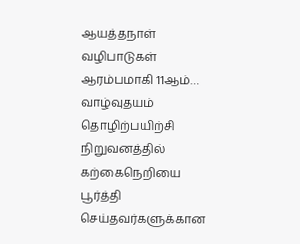ஆயத்தநாள் வழிபாடுகள் ஆரம்பமாகி 11ஆம்…
வாழ்வுதயம் தொழிற்பயிற்சி நிறுவனத்தில் கற்கைநெறியை பூர்த்தி செய்தவர்களுக்கான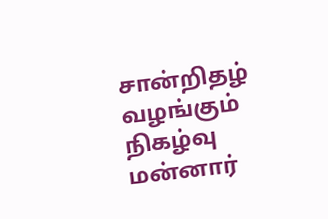சான்றிதழ் வழங்கும் நிகழ்வு
மன்னார்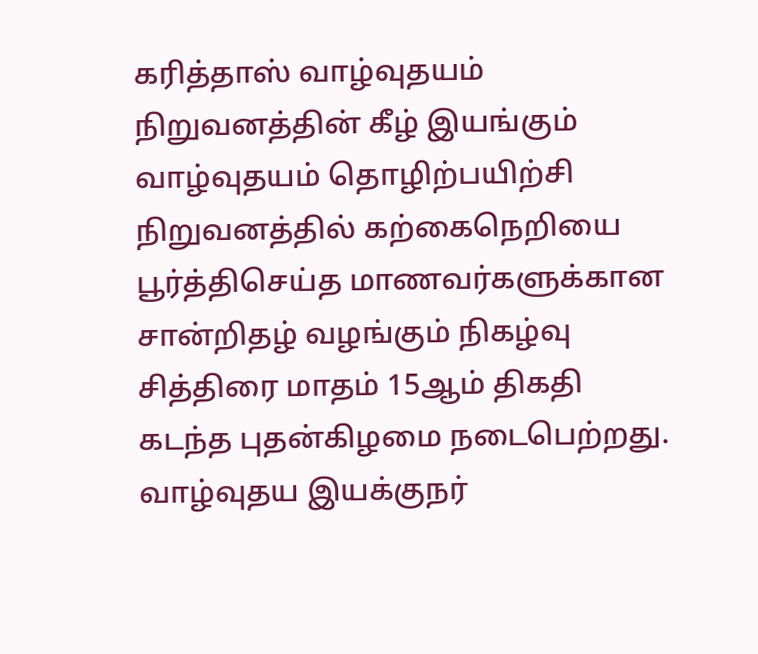கரித்தாஸ் வாழ்வுதயம் நிறுவனத்தின் கீழ் இயங்கும் வாழ்வுதயம் தொழிற்பயிற்சி நிறுவனத்தில் கற்கைநெறியை பூர்த்திசெய்த மாணவர்களுக்கான சான்றிதழ் வழங்கும் நிகழ்வு சித்திரை மாதம் 15ஆம் திகதி கடந்த புதன்கிழமை நடைபெற்றது. வாழ்வுதய இயக்குநர்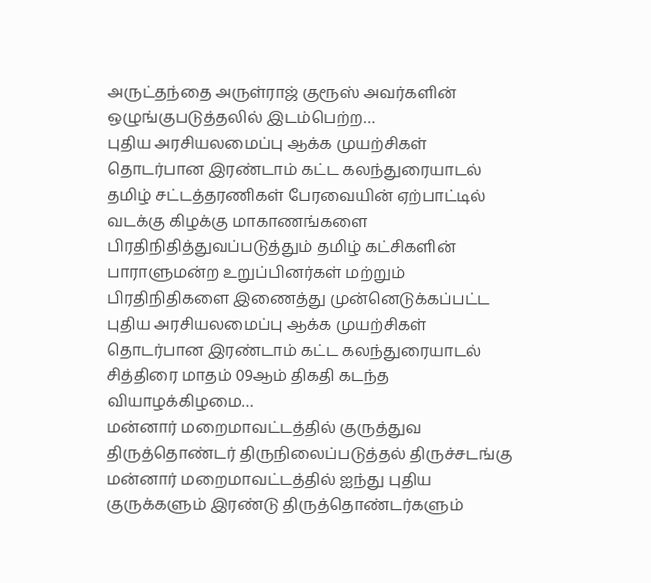அருட்தந்தை அருள்ராஜ் குரூஸ் அவர்களின் ஒழுங்குபடுத்தலில் இடம்பெற்ற…
புதிய அரசியலமைப்பு ஆக்க முயற்சிகள் தொடர்பான இரண்டாம் கட்ட கலந்துரையாடல்
தமிழ் சட்டத்தரணிகள் பேரவையின் ஏற்பாட்டில் வடக்கு கிழக்கு மாகாணங்களை பிரதிநிதித்துவப்படுத்தும் தமிழ் கட்சிகளின் பாராளுமன்ற உறுப்பினர்கள் மற்றும் பிரதிநிதிகளை இணைத்து முன்னெடுக்கப்பட்ட புதிய அரசியலமைப்பு ஆக்க முயற்சிகள் தொடர்பான இரண்டாம் கட்ட கலந்துரையாடல் சித்திரை மாதம் 09ஆம் திகதி கடந்த வியாழக்கிழமை…
மன்னார் மறைமாவட்டத்தில் குருத்துவ திருத்தொண்டர் திருநிலைப்படுத்தல் திருச்சடங்கு
மன்னார் மறைமாவட்டத்தில் ஐந்து புதிய குருக்களும் இரண்டு திருத்தொண்டர்களும்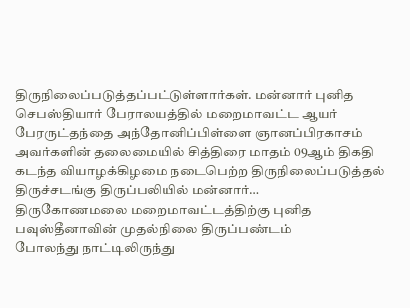திருநிலைப்படுத்தப்பட்டுள்ளார்கள். மன்னார் புனித செபஸ்தியார் பேராலயத்தில் மறைமாவட்ட ஆயர் பேரருட்தந்தை அந்தோனிப்பிள்ளை ஞானப்பிரகாசம் அவர்களின் தலைமையில் சித்திரை மாதம் 09ஆம் திகதி கடந்த வியாழக்கிழமை நடைபெற்ற திருநிலைப்படுத்தல் திருச்சடங்கு திருப்பலியில் மன்னார்…
திருகோணமலை மறைமாவட்டத்திற்கு புனித பவுஸ்தீனாவின் முதல்நிலை திருப்பண்டம்
போலந்து நாட்டிலிருந்து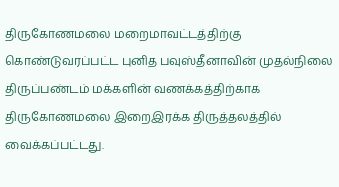திருகோணமலை மறைமாவட்டத்திற்கு கொண்டுவரப்பட்ட புனித பவுஸ்தீனாவின் முதல்நிலை திருப்பண்டம் மக்களின் வணக்கத்திற்காக திருகோணமலை இறைஇரக்க திருத்தலத்தில் வைக்கப்பட்டது.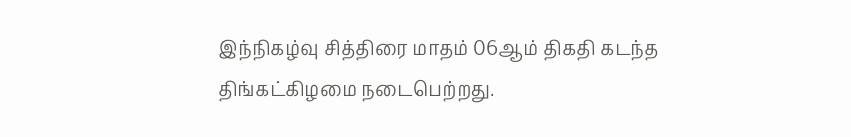இந்நிகழ்வு சித்திரை மாதம் 06ஆம் திகதி கடந்த திங்கட்கிழமை நடைபெற்றது.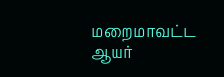மறைமாவட்ட ஆயர்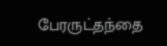பேரருட்தந்தை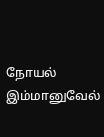நோயல் இம்மானுவேல்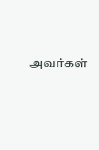அவர்கள்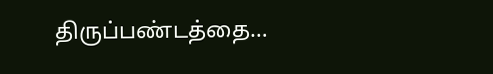திருப்பண்டத்தை…